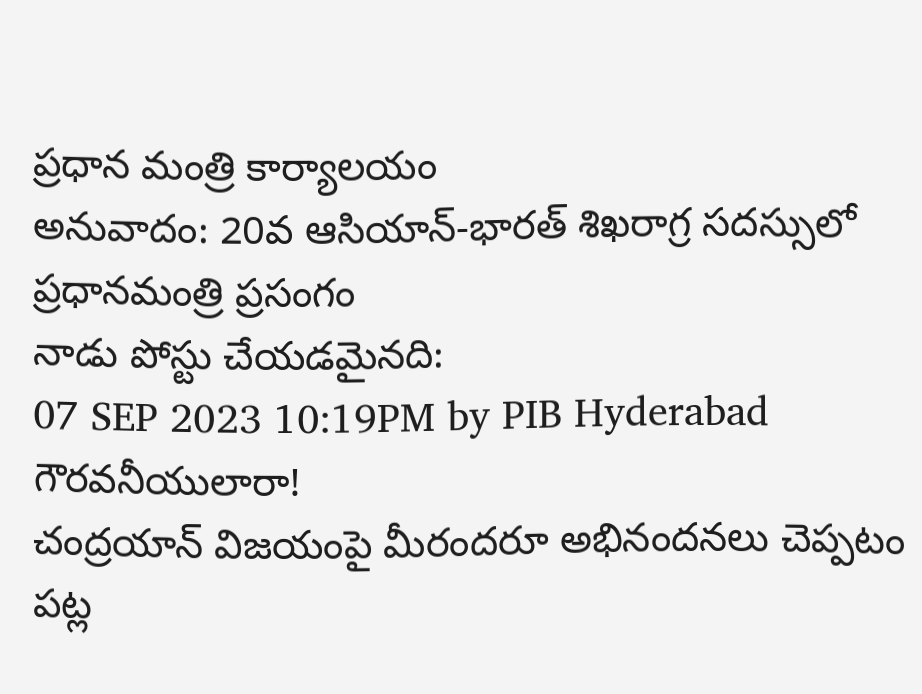ప్రధాన మంత్రి కార్యాలయం
అనువాదం: 20వ ఆసియాన్-భారత్ శిఖరాగ్ర సదస్సులో ప్రధానమంత్రి ప్రసంగం
నాడు పోస్టు చేయడమైనది:
07 SEP 2023 10:19PM by PIB Hyderabad
గౌరవనీయులారా!
చంద్రయాన్ విజయంపై మీరందరూ అభినందనలు చెప్పటం పట్ల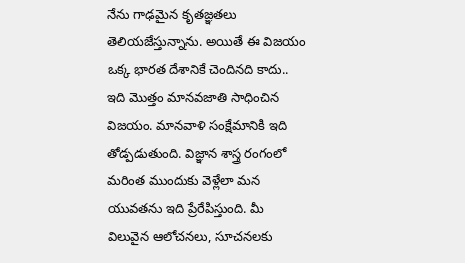నేను గాఢమైన కృతజ్ఞతలు తెలియజేస్తున్నాను. అయితే ఈ విజయం ఒక్క భారత దేశానికే చెందినది కాదు.. ఇది మొత్తం మానవజాతి సాధించిన విజయం. మానవాళి సంక్షేమానికి ఇది తోడ్పడుతుంది. విజ్ఞాన శాస్త్ర రంగంలో మరింత ముందుకు వెళ్లేలా మన యువతను ఇది ప్రేరేపిస్తుంది. మీ విలువైన ఆలోచనలు, సూచనలకు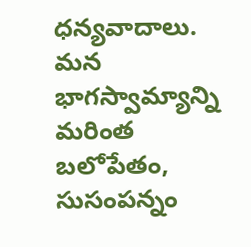ధన్యవాదాలు.
మన భాగస్వామ్యాన్ని మరింత బలోపేతం, సుసంపన్నం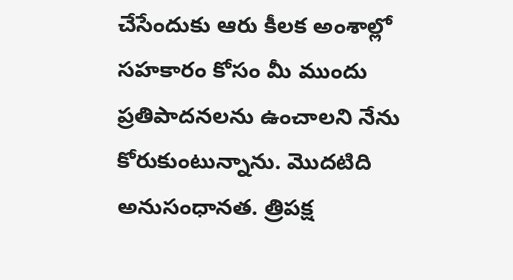చేసేందుకు ఆరు కీలక అంశాల్లో సహకారం కోసం మీ ముందు ప్రతిపాదనలను ఉంచాలని నేను కోరుకుంటున్నాను. మొదటిది అనుసంధానత. త్రిపక్ష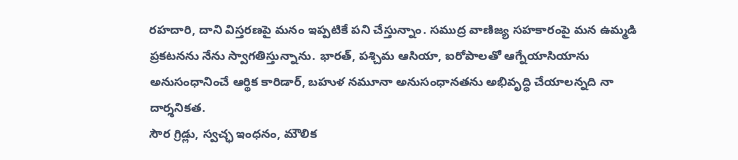రహదారి, దాని విస్తరణపై మనం ఇప్పటికే పని చేస్తున్నాం. సముద్ర వాణిజ్య సహకారంపై మన ఉమ్మడి ప్రకటనను నేను స్వాగతిస్తున్నాను. భారత్, పశ్చిమ ఆసియా, ఐరోపాలతో ఆగ్నేయాసియాను అనుసంధానించే ఆర్థిక కారిడార్, బహుళ నమూనా అనుసంధానతను అభివృద్ధి చేయాలన్నది నా దార్శనికత.
సౌర గ్రిడ్లు, స్వచ్ఛ ఇంధనం, మౌలిక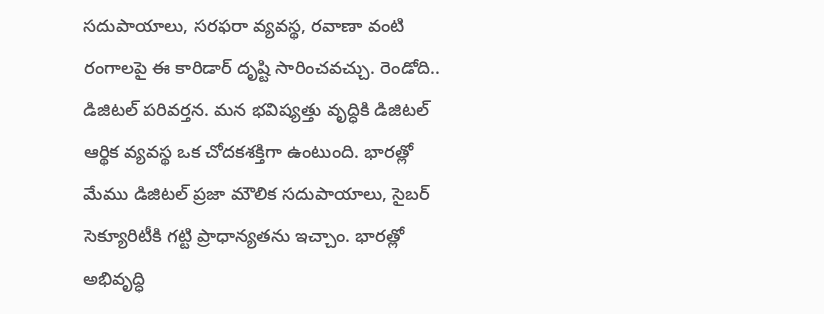సదుపాయాలు, సరఫరా వ్యవస్థ, రవాణా వంటి రంగాలపై ఈ కారిడార్ దృష్టి సారించవచ్చు. రెండోది.. డిజిటల్ పరివర్తన. మన భవిష్యత్తు వృద్ధికి డిజిటల్ ఆర్థిక వ్యవస్థ ఒక చోదకశక్తిగా ఉంటుంది. భారత్లో మేము డిజిటల్ ప్రజా మౌలిక సదుపాయాలు, సైబర్ సెక్యూరిటీకి గట్టి ప్రాధాన్యతను ఇచ్చాం. భారత్లో అభివృద్ధి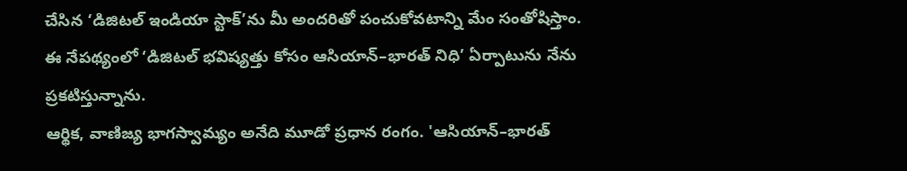చేసిన ‘డిజిటల్ ఇండియా స్టాక్’ను మీ అందరితో పంచుకోవటాన్ని మేం సంతోషిస్తాం. ఈ నేపథ్యంలో ‘డిజిటల్ భవిష్యత్తు కోసం ఆసియాన్–భారత్ నిధి’ ఏర్పాటును నేను ప్రకటిస్తున్నాను.
ఆర్థిక, వాణిజ్య భాగస్వామ్యం అనేది మూడో ప్రధాన రంగం. 'ఆసియాన్–భారత్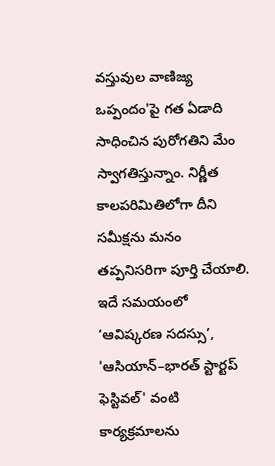వస్తువుల వాణిజ్య ఒప్పందం'పై గత ఏడాది సాధించిన పురోగతిని మేం స్వాగతిస్తున్నాం. నిర్ణీత కాలపరిమితిలోగా దీని సమీక్షను మనం తప్పనిసరిగా పూర్తి చేయాలి. ఇదే సమయంలో ‘ఆవిష్కరణ సదస్సు’, 'ఆసియాన్–భారత్ స్టార్టప్ ఫెస్టివల్' వంటి కార్యక్రమాలను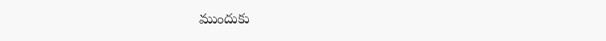ముందుకు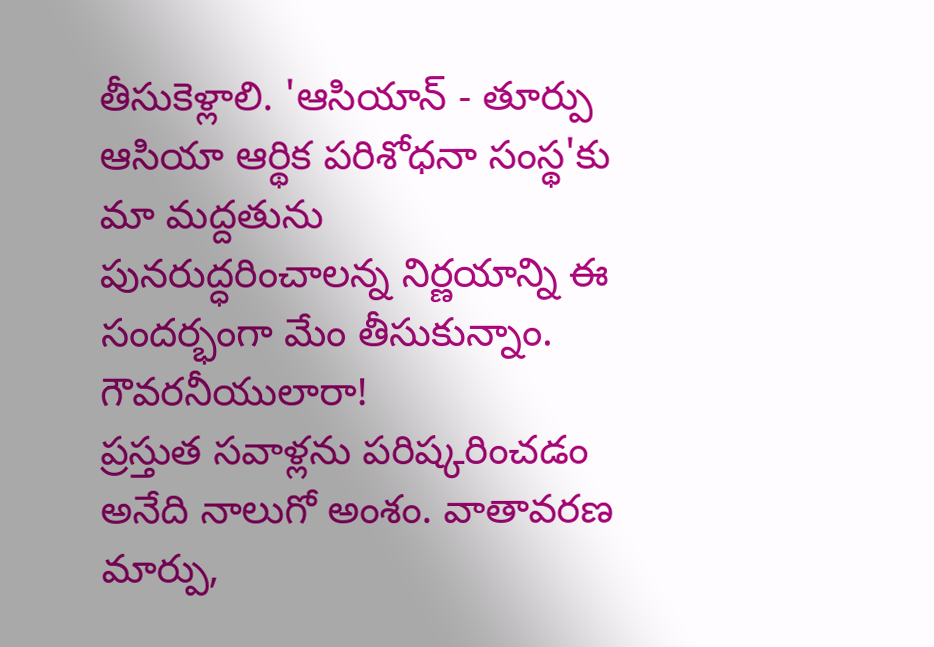తీసుకెళ్లాలి. 'ఆసియాన్ - తూర్పు ఆసియా ఆర్థిక పరిశోధనా సంస్థ'కు మా మద్దతును పునరుద్ధరించాలన్న నిర్ణయాన్ని ఈ సందర్భంగా మేం తీసుకున్నాం.
గౌవరనీయులారా!
ప్రస్తుత సవాళ్లను పరిష్కరించడం అనేది నాలుగో అంశం. వాతావరణ మార్పు,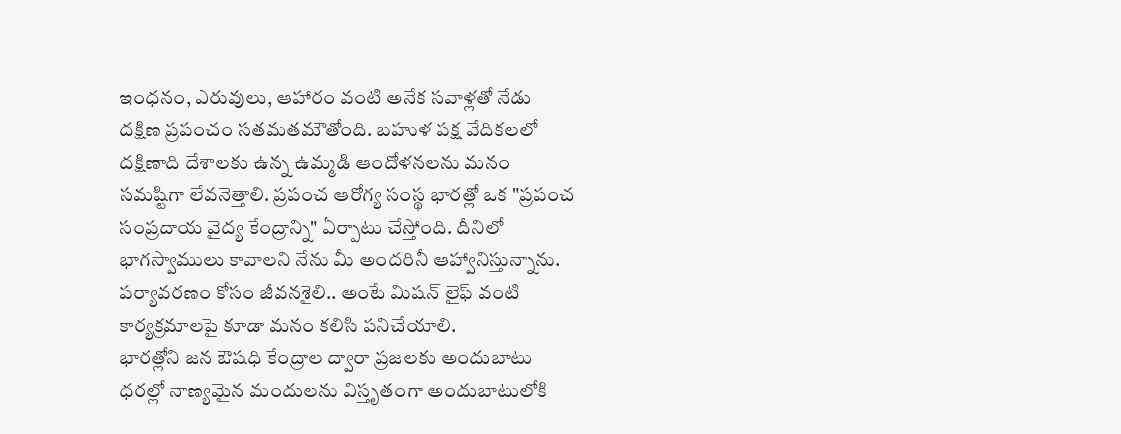ఇంధనం, ఎరువులు, ఆహారం వంటి అనేక సవాళ్లతో నేడు దక్షిణ ప్రపంచం సతమతమౌతోంది. బహుళ పక్ష వేదికలలో దక్షిణాది దేశాలకు ఉన్న ఉమ్మడి ఆందోళనలను మనం సమష్టిగా లేవనెత్తాలి. ప్రపంచ ఆరోగ్య సంస్థ భారత్లో ఒక "ప్రపంచ సంప్రదాయ వైద్య కేంద్రాన్ని" ఏర్పాటు చేస్తోంది. దీనిలో భాగస్వాములు కావాలని నేను మీ అందరినీ ఆహ్వానిస్తున్నాను. పర్యావరణం కోసం జీవనశైలి.. అంటే మిషన్ లైఫ్ వంటి కార్యక్రమాలపై కూడా మనం కలిసి పనిచేయాలి.
భారత్లోని జన ఔషధి కేంద్రాల ద్వారా ప్రజలకు అందుబాటు ధరల్లో నాణ్యమైన మందులను విస్తృతంగా అందుబాటులోకి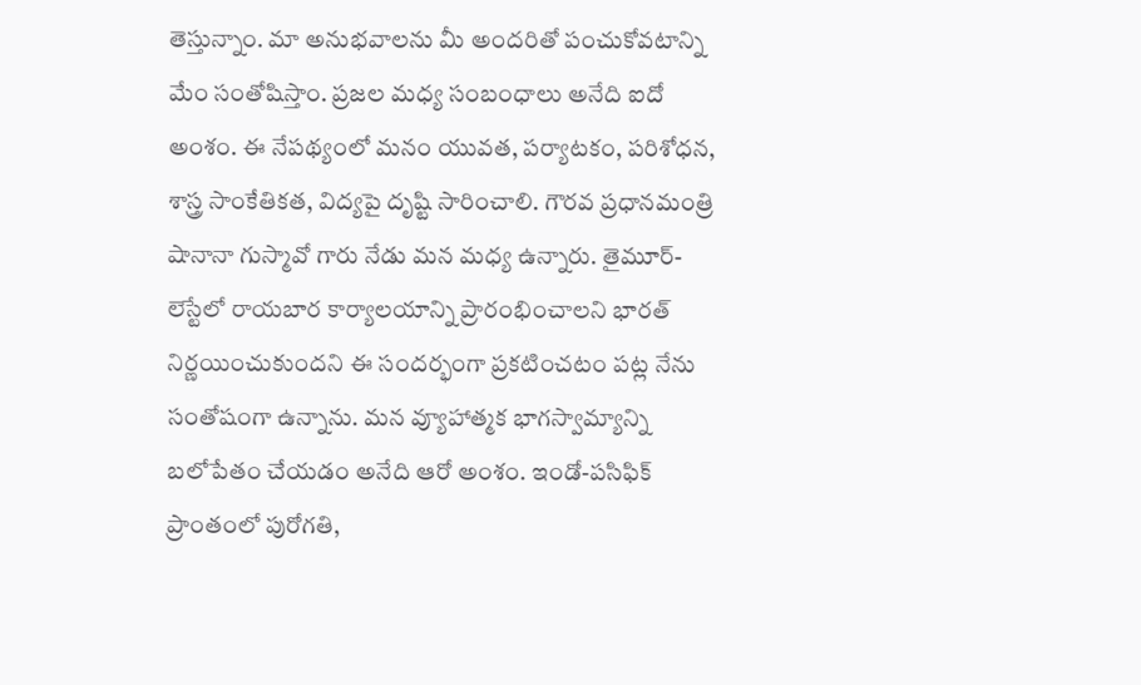తెస్తున్నాం. మా అనుభవాలను మీ అందరితో పంచుకోవటాన్ని మేం సంతోషిస్తాం. ప్రజల మధ్య సంబంధాలు అనేది ఐదో అంశం. ఈ నేపథ్యంలో మనం యువత, పర్యాటకం, పరిశోధన, శాస్త్ర సాంకేతికత, విద్యపై దృష్టి సారించాలి. గౌరవ ప్రధానమంత్రి షానానా గుస్మావో గారు నేడు మన మధ్య ఉన్నారు. తైమూర్-లెస్టేలో రాయబార కార్యాలయాన్ని ప్రారంభించాలని భారత్ నిర్ణయించుకుందని ఈ సందర్భంగా ప్రకటించటం పట్ల నేను సంతోషంగా ఉన్నాను. మన వ్యూహాత్మక భాగస్వామ్యాన్ని బలోపేతం చేయడం అనేది ఆరో అంశం. ఇండో-పసిఫిక్ ప్రాంతంలో పురోగతి,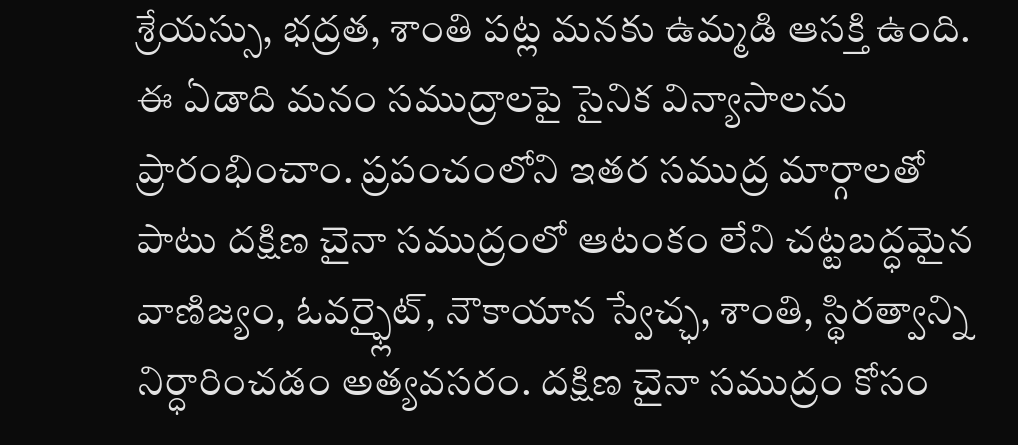శ్రేయస్సు, భద్రత, శాంతి పట్ల మనకు ఉమ్మడి ఆసక్తి ఉంది. ఈ ఏడాది మనం సముద్రాలపై సైనిక విన్యాసాలను ప్రారంభించాం. ప్రపంచంలోని ఇతర సముద్ర మార్గాలతో పాటు దక్షిణ చైనా సముద్రంలో ఆటంకం లేని చట్టబద్ధమైన వాణిజ్యం, ఓవర్ఫ్లైట్, నౌకాయాన స్వేచ్ఛ, శాంతి, స్థిరత్వాన్ని నిర్ధారించడం అత్యవసరం. దక్షిణ చైనా సముద్రం కోసం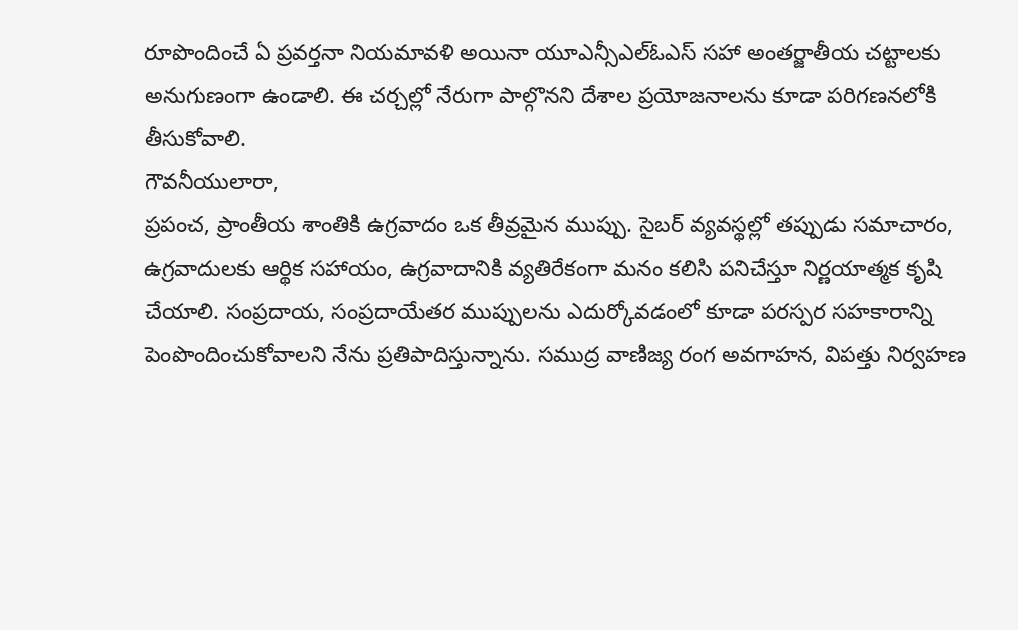రూపొందించే ఏ ప్రవర్తనా నియమావళి అయినా యూఎన్సీఎల్ఓఎస్ సహా అంతర్జాతీయ చట్టాలకు అనుగుణంగా ఉండాలి. ఈ చర్చల్లో నేరుగా పాల్గొనని దేశాల ప్రయోజనాలను కూడా పరిగణనలోకి తీసుకోవాలి.
గౌవనీయులారా,
ప్రపంచ, ప్రాంతీయ శాంతికి ఉగ్రవాదం ఒక తీవ్రమైన ముప్పు. సైబర్ వ్యవస్థల్లో తప్పుడు సమాచారం, ఉగ్రవాదులకు ఆర్థిక సహాయం, ఉగ్రవాదానికి వ్యతిరేకంగా మనం కలిసి పనిచేస్తూ నిర్ణయాత్మక కృషి చేయాలి. సంప్రదాయ, సంప్రదాయేతర ముప్పులను ఎదుర్కోవడంలో కూడా పరస్పర సహకారాన్ని పెంపొందించుకోవాలని నేను ప్రతిపాదిస్తున్నాను. సముద్ర వాణిజ్య రంగ అవగాహన, విపత్తు నిర్వహణ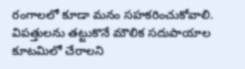రంగాలలో కూడా మనం సహకరించుకోవాలి. విపత్తులను తట్టుకొనే మౌలిక సదుపాయాల కూటమిలో చేరాలని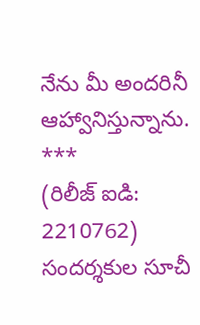నేను మీ అందరినీ ఆహ్వానిస్తున్నాను.
***
(రిలీజ్ ఐడి: 2210762)
సందర్శకుల సూచీ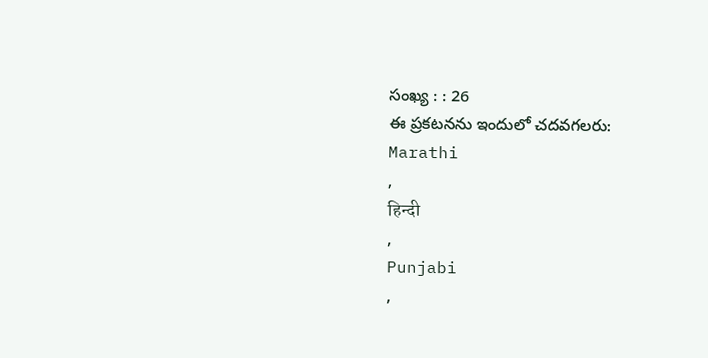సంఖ్య : : 26
ఈ ప్రకటనను ఇందులో చదవగలరు:
Marathi
,
हिन्दी
,
Punjabi
,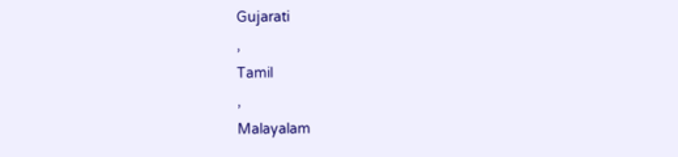Gujarati
,
Tamil
,
Malayalam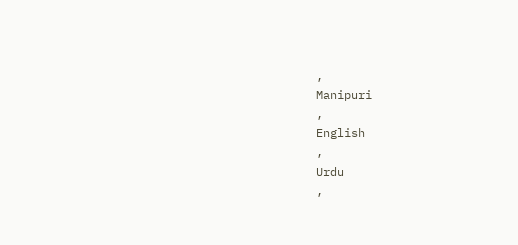,
Manipuri
,
English
,
Urdu
,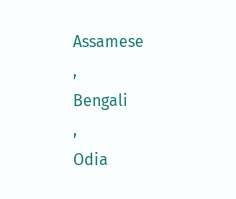Assamese
,
Bengali
,
Odia